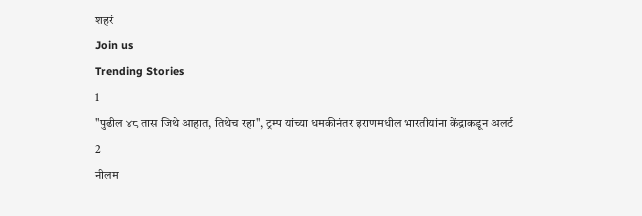शहरं
Join us
Trending Stories
1
"पुढील ४८ तास जिथे आहात, तिथेच रहा", ट्रम्प यांच्या धमकीनंतर इराणमधील भारतीयांना केंद्राकडून अलर्ट
2
नीलम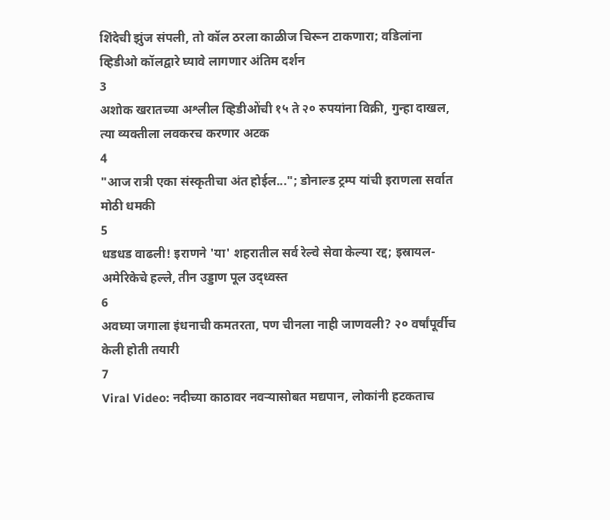शिंदेची झुंज संपली, तो कॉल ठरला काळीज चिरून टाकणारा; वडिलांना व्हिडीओ कॉलद्वारे घ्यावे लागणार अंतिम दर्शन
3
अशोक खरातच्या अश्लील व्हिडीओंची १५ ते २० रुपयांना विक्री, गुन्हा दाखल, त्या व्यक्तीला लवकरच करणार अटक
4
"आज रात्री एका संस्कृतीचा अंत होईल..."; डोनाल्ड ट्रम्प यांची इराणला सर्वात मोठी धमकी
5
धडधड वाढली! इराणने 'या' शहरातील सर्व रेल्वे सेवा केल्या रद्द; इस्रायल-अमेरिकेचे हल्ले, तीन उड्डाण पूल उद्ध्वस्त
6
अवघ्या जगाला इंधनाची कमतरता, पण चीनला नाही जाणवली? २० वर्षांपूर्वीच केली होती तयारी
7
Viral Video: नदीच्या काठावर नवऱ्यासोबत मद्यपान, लोकांनी हटकताच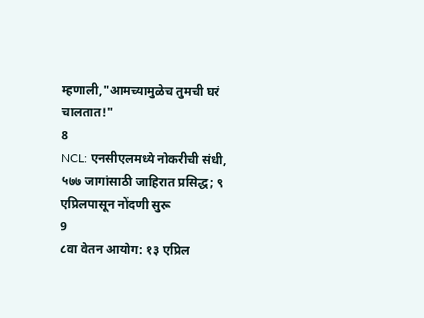म्हणाली,"आमच्यामुळेच तुमची घरं चालतात!"
8
NCL: एनसीएलमध्ये नोकरीची संधी, ५७७ जागांसाठी जाहिरात प्रसिद्ध; ९ एप्रिलपासून नोंदणी सुरू
9
८वा वेतन आयोग: १३ एप्रिल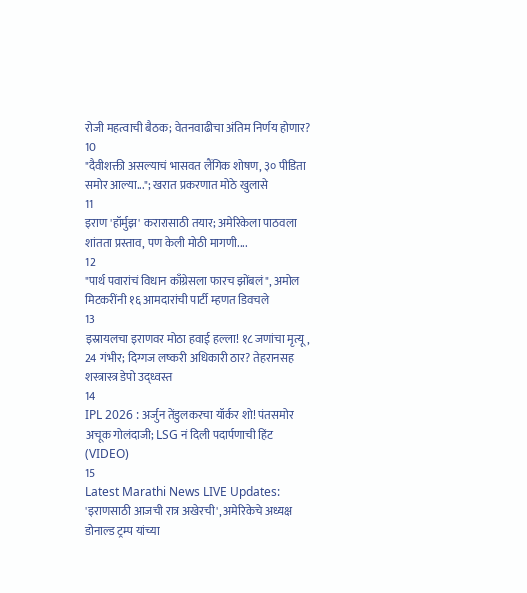रोजी महत्वाची बैठक; वेतनवाढीचा अंतिम निर्णय होणार?
10
"दैवीशक्ती असल्याचं भासवत लैंगिक शोषण, ३० पीडिता समोर आल्या..."; खरात प्रकरणात मोठे खुलासे
11
इराण 'हॉर्मुझ' करारासाठी तयार; अमेरिकेला पाठवला शांतता प्रस्ताव, पण केली मोठी मागणी....
12
"पार्थ पवारांचं विधान काँग्रेसला फारच झोंबलं", अमोल मिटकरींनी १६ आमदारांची पार्टी म्हणत डिवचले
13
इस्रायलचा इराणवर मोठा हवाई हल्ला! १८ जणांचा मृत्यू, 24 गंभीर; दिग्गज लष्करी अधिकारी ठार? तेहरानसह शस्त्रास्त्र डेपो उद्ध्वस्त
14
IPL 2026 : अर्जुन तेंडुलकरचा यॉर्कर शो! पंतसमोर अचूक गोलंदाजी; LSG नं दिली पदार्पणाची हिंट (VIDEO)
15
Latest Marathi News LIVE Updates: 'इराणसाठी आजची रात्र अखेरची', अमेरिकेचे अध्यक्ष डोनाल्ड ट्रम्प यांच्या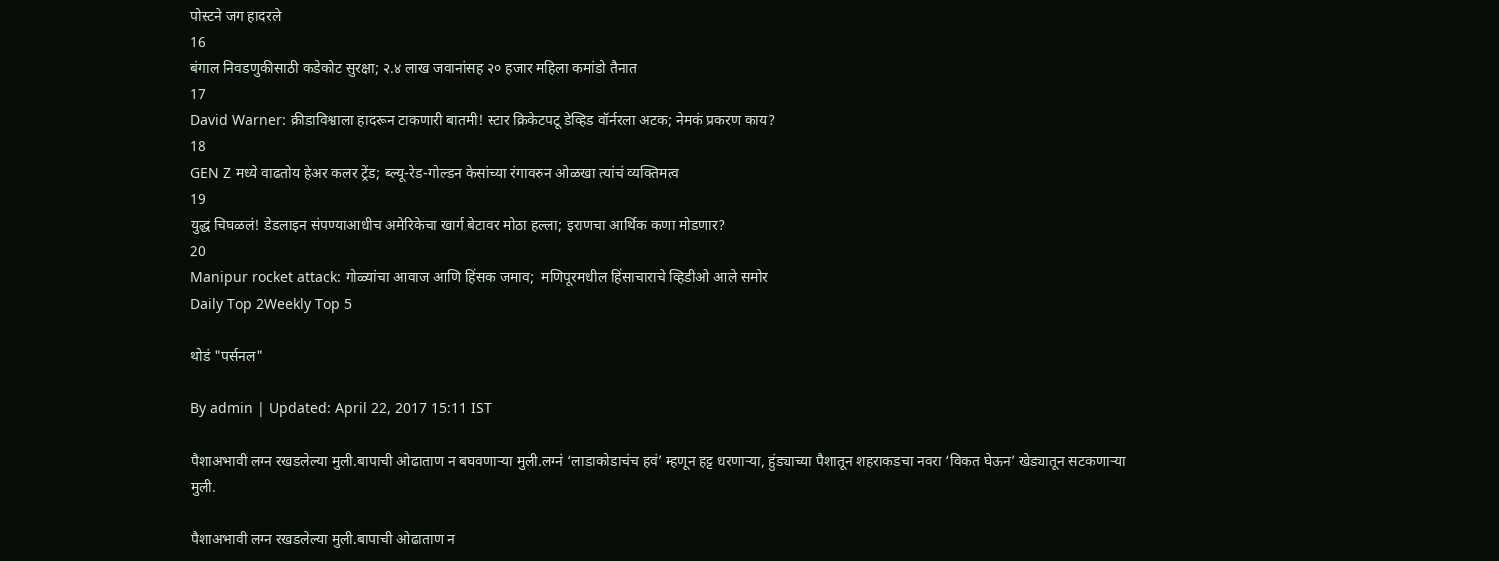पोस्टने जग हादरले
16
बंगाल निवडणुकीसाठी कडेकोट सुरक्षा; २.४ लाख जवानांसह २० हजार महिला कमांडो तैनात
17
David Warner: क्रीडाविश्वाला हादरून टाकणारी बातमी! स्टार क्रिकेटपटू डेव्हिड वॉर्नरला अटक; नेमकं प्रकरण काय?
18
GEN Z मध्ये वाढतोय हेअर कलर ट्रेंड; ब्ल्यू-रेड-गोल्डन केसांच्या रंगावरुन ओळखा त्यांचं व्यक्तिमत्व
19
युद्ध चिघळलं! डेडलाइन संपण्याआधीच अमेरिकेचा खार्ग बेटावर मोठा हल्ला; इराणचा आर्थिक कणा मोडणार?
20
Manipur rocket attack: गोळ्यांचा आवाज आणि हिंसक जमाव;  मणिपूरमधील हिंसाचाराचे व्हिडीओ आले समोर
Daily Top 2Weekly Top 5

थोडं "पर्सनल"

By admin | Updated: April 22, 2017 15:11 IST

पैशाअभावी लग्न रखडलेल्या मुली.बापाची ओढाताण न बघवणाऱ्या मुली.लग्नं ‘लाडाकोडाचंच हवं’ म्हणून हट्ट धरणाऱ्या, हुंड्याच्या पैशातून शहराकडचा नवरा ‘विकत घेऊन’ खेड्यातून सटकणाऱ्या मुली.

पैशाअभावी लग्न रखडलेल्या मुली.बापाची ओढाताण न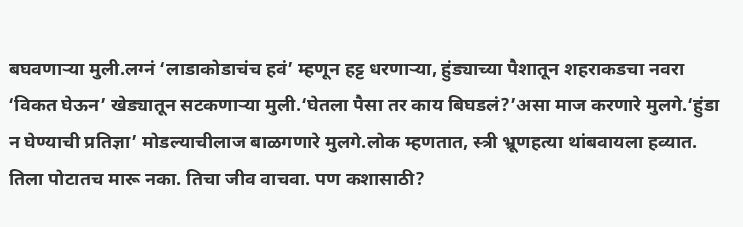बघवणाऱ्या मुली.लग्नं ‘लाडाकोडाचंच हवं’ म्हणून हट्ट धरणाऱ्या, हुंड्याच्या पैशातून शहराकडचा नवरा ‘विकत घेऊन’ खेड्यातून सटकणाऱ्या मुली.‘घेतला पैसा तर काय बिघडलं?’असा माज करणारे मुलगे.‘हुंडा न घेण्याची प्रतिज्ञा’ मोडल्याचीलाज बाळगणारे मुलगे.लोक म्हणतात, स्त्री भ्रूणहत्या थांबवायला हव्यात. तिला पोटातच मारू नका. तिचा जीव वाचवा. पण कशासाठी?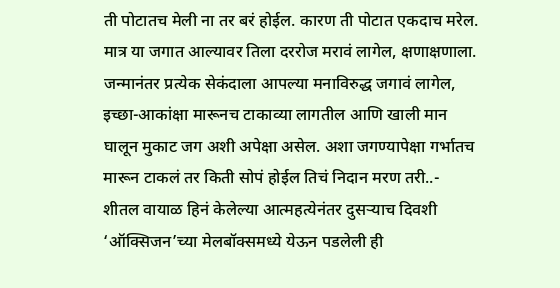ती पोटातच मेली ना तर बरं होईल. कारण ती पोटात एकदाच मरेल. मात्र या जगात आल्यावर तिला दररोज मरावं लागेल, क्षणाक्षणाला. जन्मानंतर प्रत्येक सेकंदाला आपल्या मनाविरुद्ध जगावं लागेल, इच्छा-आकांक्षा मारूनच टाकाव्या लागतील आणि खाली मान घालून मुकाट जग अशी अपेक्षा असेल. अशा जगण्यापेक्षा गर्भातच मारून टाकलं तर किती सोपं होईल तिचं निदान मरण तरी..- शीतल वायाळ हिनं केलेल्या आत्महत्येनंतर दुसऱ्याच दिवशी ‘ऑक्सिजन’च्या मेलबॉक्समध्ये येऊन पडलेली ही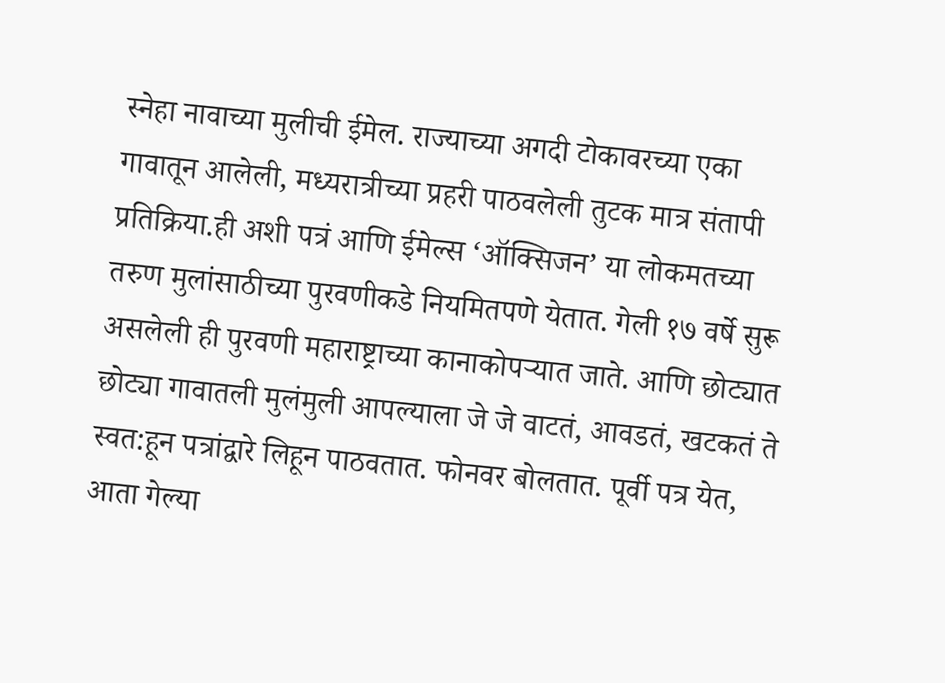स्नेहा नावाच्या मुलीची ईमेल. राज्याच्या अगदी टोकावरच्या एका गावातून आलेली, मध्यरात्रीच्या प्रहरी पाठवलेली तुटक मात्र संतापी प्रतिक्रिया.ही अशी पत्रं आणि ईमेल्स ‘ऑक्सिजन’ या लोकमतच्या तरुण मुलांसाठीच्या पुरवणीकडे नियमितपणे येतात. गेली १७ वर्षे सुरू असलेली ही पुरवणी महाराष्ट्राच्या कानाकोपऱ्यात जाते. आणि छोट्यात छोट्या गावातली मुलंमुली आपल्याला जे जे वाटतं, आवडतं, खटकतं ते स्वत:हून पत्रांद्वारे लिहून पाठवतात. फोनवर बोलतात. पूर्वी पत्र येत, आता गेल्या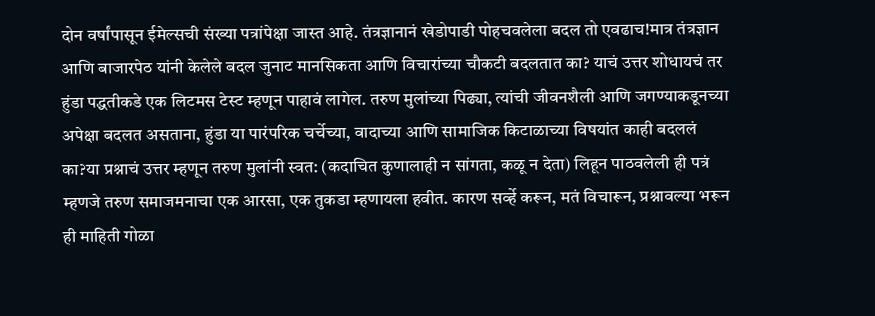दोन वर्षांपासून ईमेल्सची संख्या पत्रांपेक्षा जास्त आहे. तंत्रज्ञानानं खेडोपाडी पोहचवलेला बदल तो एवढाच!मात्र तंत्रज्ञान आणि बाजारपेठ यांनी केलेले बदल जुनाट मानसिकता आणि विचारांच्या चौकटी बदलतात का? याचं उत्तर शोधायचं तर हुंडा पद्धतीकडे एक लिटमस टेस्ट म्हणून पाहावं लागेल. तरुण मुलांच्या पिढ्या, त्यांची जीवनशैली आणि जगण्याकडूनच्या अपेक्षा बदलत असताना, हुंडा या पारंपरिक चर्चेच्या, वादाच्या आणि सामाजिक किटाळाच्या विषयांत काही बदललं का?या प्रश्नाचं उत्तर म्हणून तरुण मुलांनी स्वत: (कदाचित कुणालाही न सांगता, कळू न देता) लिहून पाठवलेली ही पत्रं म्हणजे तरुण समाजमनाचा एक आरसा, एक तुकडा म्हणायला हवीत. कारण सर्व्हे करून, मतं विचारून, प्रश्नावल्या भरून ही माहिती गोळा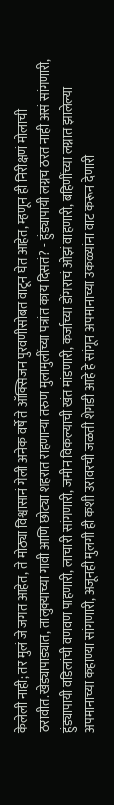केलेली नाही; तर मुलं जे जगत आहेत, ते मोठ्या विश्वासानं गेली अनेक वर्षे ते ऑक्सिजन पुरवणीसोबत वाटून घेत आहेत, म्हणून ही निरीक्षणं मोलाची ठरावीत.खेड्यापाड्यात, तालुक्याच्या गावी आणि छोट्या शहरात राहणाऱ्या तरुण मुलामुलींच्या पत्रांत काय दिसतं? - हुंड्यापायी लग्नच ठरत नाही असं सांगणारी, हुंड्यापायी वडिलांची वणवण पाहणारी, लाचारी सांगणारी, जमीन विकल्याची खंत मांडणारी, कर्जाच्या डोंगराचं ओझं वाहणारी, बहिणींच्या लग्नात झालेल्या अपमानाच्या कहाण्या सांगणारी, अजूनही मुलगी ही कशी उरावरची जळती शेगडी आहे हे सांगून अपमानाच्या उकळ्यांना वाट करून देणारी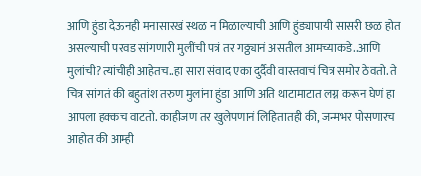आणि हुंडा देऊनही मनासारखं स्थळ न मिळाल्याची आणि हुंड्यापायी सासरी छळ होत असल्याची परवड सांगणारी मुलींची पत्रं तर गठ्ठ्यानं असतील आमच्याकडे..आणि मुलांची?त्यांचीही आहेतच..हा सारा संवाद एका दुर्दैवी वास्तवाचं चित्र समोर ठेवतो. ते चित्र सांगतं की बहुतांश तरुण मुलांना हुंडा आणि अति थाटामाटात लग्न करून घेणं हा आपला हक्कच वाटतो. काहीजण तर खुलेपणानं लिहितातही की, जन्मभर पोसणारच आहोत की आम्ही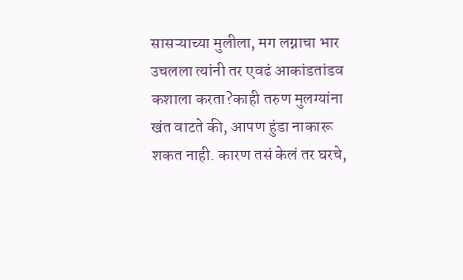सासऱ्याच्या मुलीला, मग लग्नाचा भार उचलला त्यांनी तर एवढं आकांडतांडव कशाला करता?काही तरुण मुलग्यांना खंत वाटते की, आपण हुंडा नाकारू शकत नाही. कारण तसं केलं तर घरचे,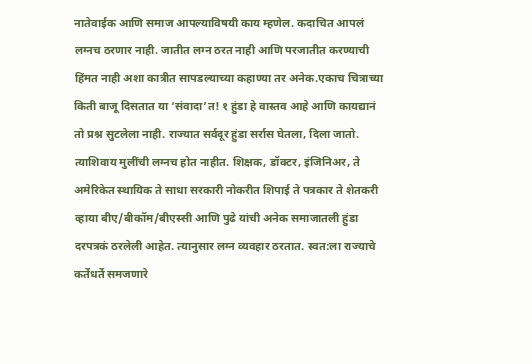नातेवाईक आणि समाज आपल्याविषयी काय म्हणेल. कदाचित आपलं लग्नच ठरणार नाही. जातीत लग्न ठरत नाही आणि परजातीत करण्याची हिंमत नाही अशा कात्रीत सापडल्याच्या कहाण्या तर अनेक.एकाच चित्राच्या किती बाजू दिसतात या ‘संवादा’त! १ हुंडा हे वास्तव आहे आणि कायद्यानं तो प्रश्न सुटलेला नाही. राज्यात सर्वदूर हुंडा सर्रास घेतला, दिला जातो. त्याशिवाय मुलींची लग्नच होत नाहीत. शिक्षक, डॉक्टर, इंजिनिअर, ते अमेरिकेत स्थायिक ते साधा सरकारी नोकरीत शिपाई ते पत्रकार ते शेतकरी व्हाया बीए/बीकॉम/बीएस्सी आणि पुढे यांची अनेक समाजातली हुंडा दरपत्रकं ठरलेली आहेत. त्यानुसार लग्न व्यवहार ठरतात. स्वत:ला राज्याचे कर्तेधर्ते समजणारे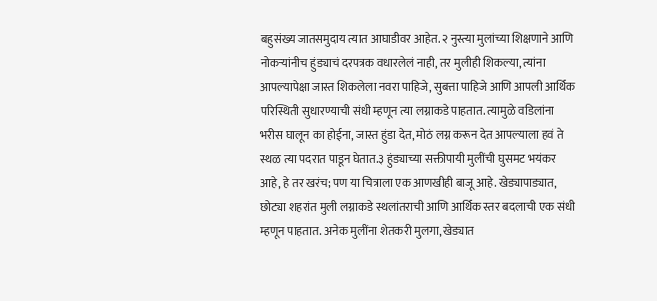बहुसंख्य जातसमुदाय त्यात आघाडीवर आहेत. २ नुस्त्या मुलांच्या शिक्षणाने आणि नोकऱ्यांनीच हुंड्याचं दरपत्रक वधारलेलं नाही, तर मुलीही शिकल्या, त्यांना आपल्यापेक्षा जास्त शिकलेला नवरा पाहिजे, सुबत्ता पाहिजे आणि आपली आर्थिक परिस्थिती सुधारण्याची संधी म्हणून त्या लग्नाकडे पाहतात. त्यामुळे वडिलांना भरीस घालून का होईना, जास्त हुंडा देत, मोठं लग्न करून देत आपल्याला हवं ते स्थळ त्या पदरात पाडून घेतात.३ हुंड्याच्या सक्तीपायी मुलींची घुसमट भयंकर आहे, हे तर खरंच; पण या चित्राला एक आणखीही बाजू आहे. खेड्यापाड्यात, छोट्या शहरांत मुली लग्नाकडे स्थलांतराची आणि आर्थिक स्तर बदलाची एक संधी म्हणून पाहतात. अनेक मुलींना शेतकरी मुलगा, खेड्यात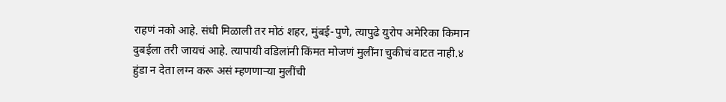राहणं नको आहे. संधी मिळाली तर मोठं शहर, मुंबई-पुणे, त्यापुढे युरोप अमेरिका किमान दुबईला तरी जायचं आहे. त्यापायी वडिलांनी किंमत मोजणं मुलींना चुकीचं वाटत नाही.४ हुंडा न देता लग्न करू असं म्हणणाऱ्या मुलींची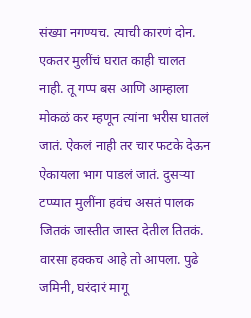संख्या नगण्यच. त्याची कारणं दोन. एकतर मुलींचं घरात काही चालत नाही. तू गप्प बस आणि आम्हाला मोकळं कर म्हणून त्यांना भरीस घातलं जातं. ऐकलं नाही तर चार फटके देऊन ऐकायला भाग पाडलं जातं. दुसऱ्या टप्प्यात मुलींना हवंच असतं पालक जितकं जास्तीत जास्त देतील तितकं. वारसा हक्कच आहे तो आपला. पुढे जमिनी, घरंदारं मागू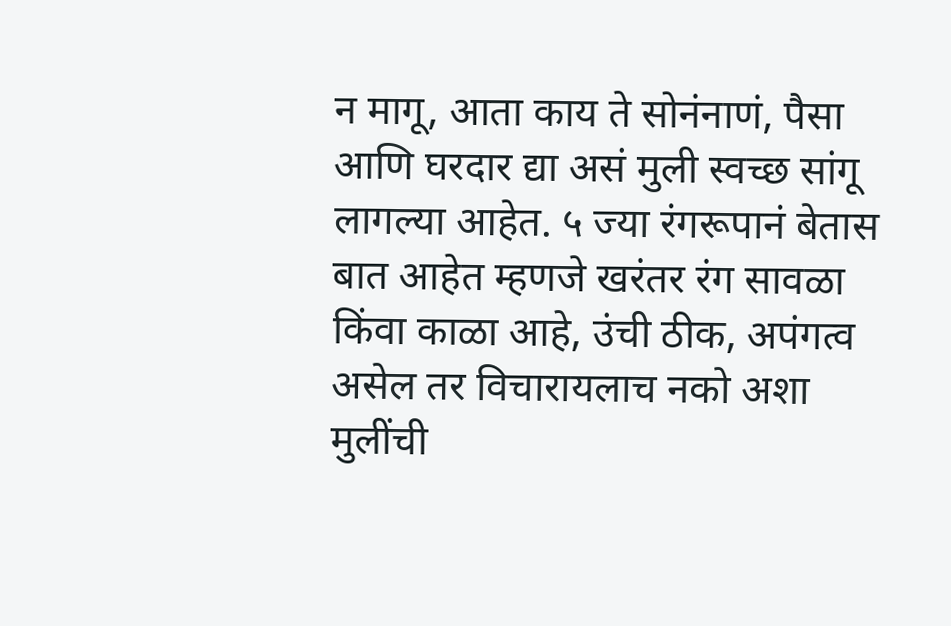न मागू, आता काय ते सोनंनाणं, पैसा आणि घरदार द्या असं मुली स्वच्छ सांगू लागल्या आहेत. ५ ज्या रंगरूपानं बेतास बात आहेत म्हणजे खरंतर रंग सावळा किंवा काळा आहे, उंची ठीक, अपंगत्व असेल तर विचारायलाच नको अशा मुलींची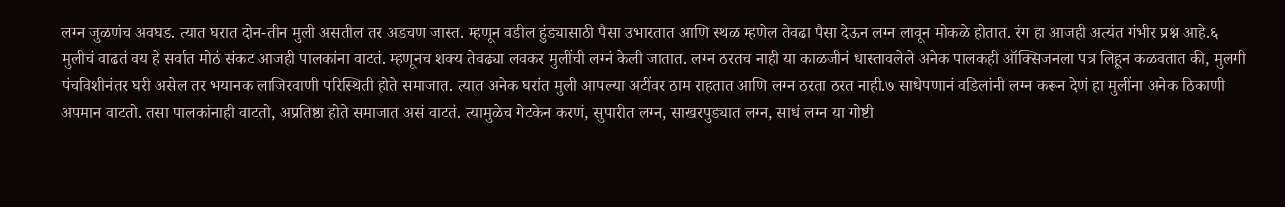लग्न जुळणंच अवघड. त्यात घरात दोन-तीन मुली असतील तर अडचण जास्त. म्हणून वडील हुंड्यासाठी पैसा उभारतात आणि स्थळ म्हणेल तेवढा पैसा देऊन लग्न लावून मोकळे होतात. रंग हा आजही अत्यंत गंभीर प्रश्न आहे.६ मुलीचं वाढतं वय हे सर्वात मोठं संकट आजही पालकांना वाटतं. म्हणूनच शक्य तेवढ्या लवकर मुलींची लग्नं केली जातात. लग्न ठरतच नाही या काळजीनं धास्तावलेले अनेक पालकही ऑक्सिजनला पत्र लिहून कळवतात की, मुलगी पंचविशीनंतर घरी असेल तर भयानक लाजिरवाणी परिस्थिती होते समाजात. त्यात अनेक घरांत मुली आपल्या अटींवर ठाम राहतात आणि लग्न ठरता ठरत नाही.७ साधेपणानं वडिलांनी लग्न करून देणं हा मुलींना अनेक ठिकाणी अपमान वाटतो. तसा पालकांनाही वाटतो, अप्रतिष्ठा होते समाजात असं वाटतं. त्यामुळेच गेटकेन करणं, सुपारीत लग्न, साखरपुड्यात लग्न, साधं लग्न या गोष्टी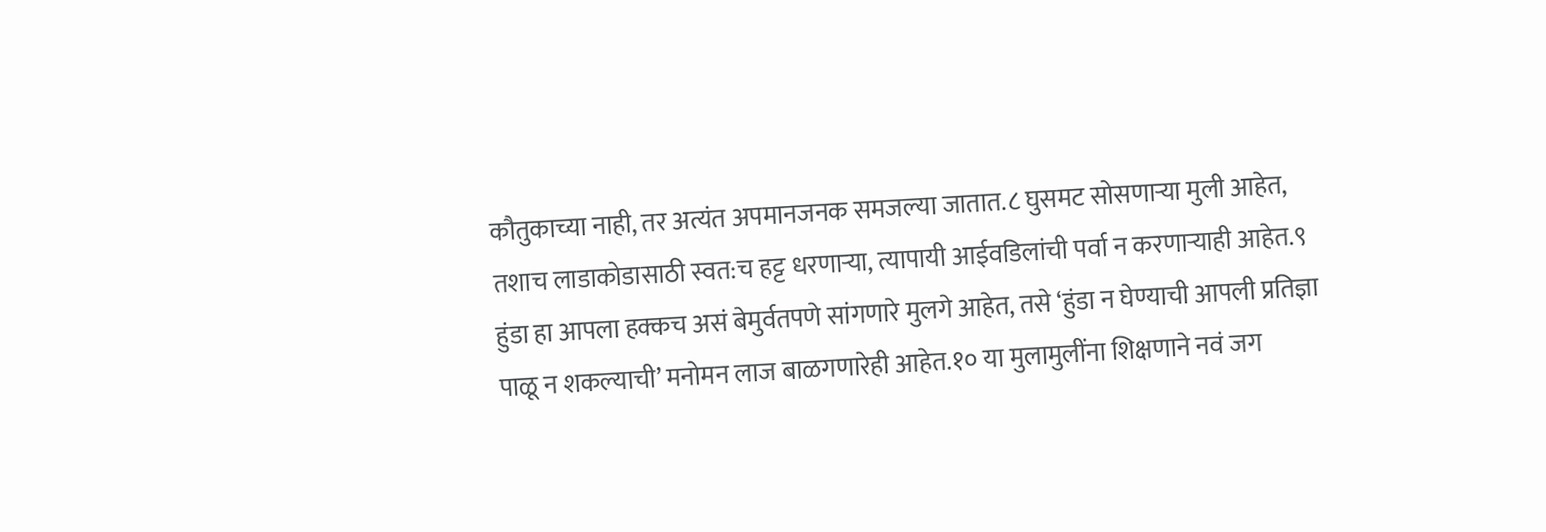कौतुकाच्या नाही, तर अत्यंत अपमानजनक समजल्या जातात.८ घुसमट सोसणाऱ्या मुली आहेत, तशाच लाडाकोडासाठी स्वत:च हट्ट धरणाऱ्या, त्यापायी आईवडिलांची पर्वा न करणाऱ्याही आहेत.९ हुंडा हा आपला हक्कच असं बेमुर्वतपणे सांगणारे मुलगे आहेत, तसे ‘हुंडा न घेण्याची आपली प्रतिज्ञा पाळू न शकल्याची’ मनोमन लाज बाळगणारेही आहेत.१० या मुलामुलींना शिक्षणाने नवं जग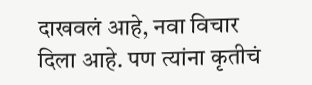दाखवलं आहे, नवा विचार दिला आहे. पण त्यांना कृतीचं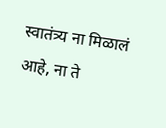स्वातंत्र्य ना मिळालं आहे, ना ते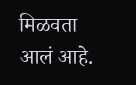मिळवता आलं आहे.